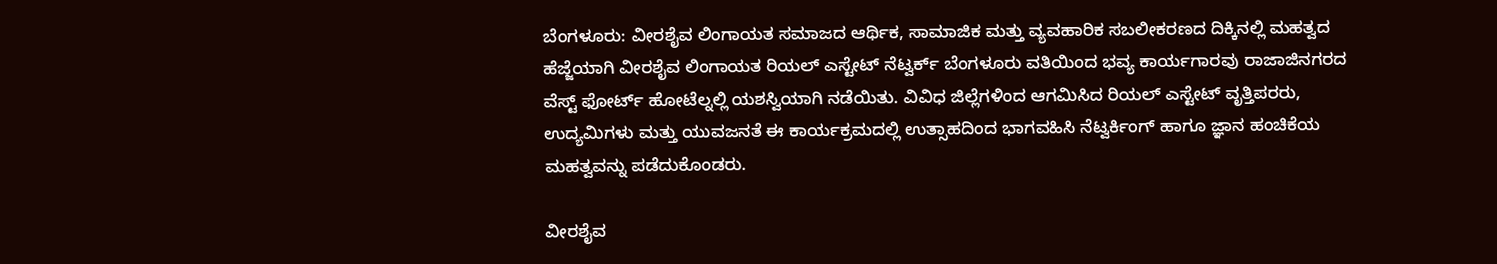ಬೆಂಗಳೂರು: ವೀರಶೈವ ಲಿಂಗಾಯತ ಸಮಾಜದ ಆರ್ಥಿಕ, ಸಾಮಾಜಿಕ ಮತ್ತು ವ್ಯವಹಾರಿಕ ಸಬಲೀಕರಣದ ದಿಕ್ಕಿನಲ್ಲಿ ಮಹತ್ವದ ಹೆಜ್ಜೆಯಾಗಿ ವೀರಶೈವ ಲಿಂಗಾಯತ ರಿಯಲ್ ಎಸ್ಟೇಟ್ ನೆಟ್ವರ್ಕ್ ಬೆಂಗಳೂರು ವತಿಯಿಂದ ಭವ್ಯ ಕಾರ್ಯಗಾರವು ರಾಜಾಜಿನಗರದ ವೆಸ್ಟ್ ಫೋರ್ಟ್ ಹೋಟೆಲ್ನಲ್ಲಿ ಯಶಸ್ವಿಯಾಗಿ ನಡೆಯಿತು. ವಿವಿಧ ಜಿಲ್ಲೆಗಳಿಂದ ಆಗಮಿಸಿದ ರಿಯಲ್ ಎಸ್ಟೇಟ್ ವೃತ್ತಿಪರರು, ಉದ್ಯಮಿಗಳು ಮತ್ತು ಯುವಜನತೆ ಈ ಕಾರ್ಯಕ್ರಮದಲ್ಲಿ ಉತ್ಸಾಹದಿಂದ ಭಾಗವಹಿಸಿ ನೆಟ್ವರ್ಕಿಂಗ್ ಹಾಗೂ ಜ್ಞಾನ ಹಂಚಿಕೆಯ ಮಹತ್ವವನ್ನು ಪಡೆದುಕೊಂಡರು.

ವೀರಶೈವ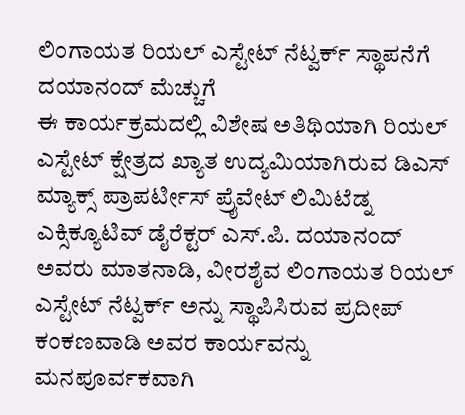ಲಿಂಗಾಯತ ರಿಯಲ್ ಎಸ್ಟೇಟ್ ನೆಟ್ವರ್ಕ್ ಸ್ಥಾಪನೆಗೆ ದಯಾನಂದ್ ಮೆಚ್ಚುಗೆ
ಈ ಕಾರ್ಯಕ್ರಮದಲ್ಲಿ ವಿಶೇಷ ಅತಿಥಿಯಾಗಿ ರಿಯಲ್ ಎಸ್ಟೇಟ್ ಕ್ಷೇತ್ರದ ಖ್ಯಾತ ಉದ್ಯಮಿಯಾಗಿರುವ ಡಿಎಸ್ ಮ್ಯಾಕ್ಸ್ ಪ್ರಾಪರ್ಟೀಸ್ ಪ್ರೈವೇಟ್ ಲಿಮಿಟೆಡ್ನ ಎಕ್ಸಿಕ್ಯೂಟಿವ್ ಡೈರೆಕ್ಟರ್ ಎಸ್.ಪಿ. ದಯಾನಂದ್ ಅವರು ಮಾತನಾಡಿ, ವೀರಶೈವ ಲಿಂಗಾಯತ ರಿಯಲ್ ಎಸ್ಟೇಟ್ ನೆಟ್ವರ್ಕ್ ಅನ್ನು ಸ್ಥಾಪಿಸಿರುವ ಪ್ರದೀಪ್ ಕಂಕಣವಾಡಿ ಅವರ ಕಾರ್ಯವನ್ನು ಮನಪೂರ್ವಕವಾಗಿ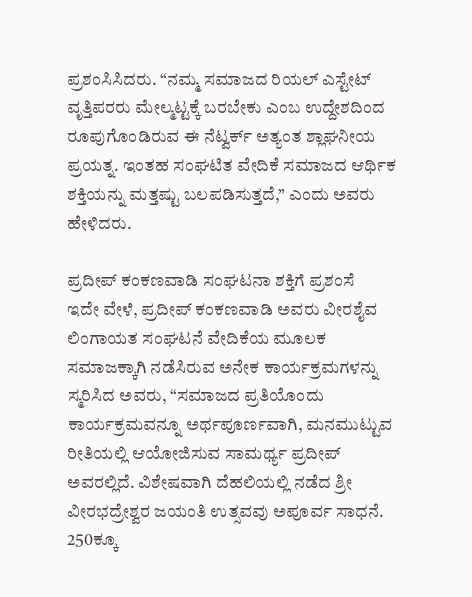ಪ್ರಶಂಸಿಸಿದರು. “ನಮ್ಮ ಸಮಾಜದ ರಿಯಲ್ ಎಸ್ಟೇಟ್ ವೃತ್ತಿಪರರು ಮೇಲ್ಮಟ್ಟಕ್ಕೆ ಬರಬೇಕು ಎಂಬ ಉದ್ದೇಶದಿಂದ ರೂಪುಗೊಂಡಿರುವ ಈ ನೆಟ್ವರ್ಕ್ ಅತ್ಯಂತ ಶ್ಲಾಘನೀಯ ಪ್ರಯತ್ನ. ಇಂತಹ ಸಂಘಟಿತ ವೇದಿಕೆ ಸಮಾಜದ ಆರ್ಥಿಕ ಶಕ್ತಿಯನ್ನು ಮತ್ತಷ್ಟು ಬಲಪಡಿಸುತ್ತದೆ,” ಎಂದು ಅವರು ಹೇಳಿದರು.

ಪ್ರದೀಪ್ ಕಂಕಣವಾಡಿ ಸಂಘಟನಾ ಶಕ್ತಿಗೆ ಪ್ರಶಂಸೆ
ಇದೇ ವೇಳೆ, ಪ್ರದೀಪ್ ಕಂಕಣವಾಡಿ ಅವರು ವೀರಶೈವ ಲಿಂಗಾಯತ ಸಂಘಟನೆ ವೇದಿಕೆಯ ಮೂಲಕ ಸಮಾಜಕ್ಕಾಗಿ ನಡೆಸಿರುವ ಅನೇಕ ಕಾರ್ಯಕ್ರಮಗಳನ್ನು ಸ್ಮರಿಸಿದ ಅವರು, “ಸಮಾಜದ ಪ್ರತಿಯೊಂದು ಕಾರ್ಯಕ್ರಮವನ್ನೂ ಅರ್ಥಪೂರ್ಣವಾಗಿ, ಮನಮುಟ್ಟುವ ರೀತಿಯಲ್ಲಿ ಆಯೋಜಿಸುವ ಸಾಮರ್ಥ್ಯ ಪ್ರದೀಪ್ ಅವರಲ್ಲಿದೆ. ವಿಶೇಷವಾಗಿ ದೆಹಲಿಯಲ್ಲಿ ನಡೆದ ಶ್ರೀ ವೀರಭದ್ರೇಶ್ವರ ಜಯಂತಿ ಉತ್ಸವವು ಅಪೂರ್ವ ಸಾಧನೆ. 250ಕ್ಕೂ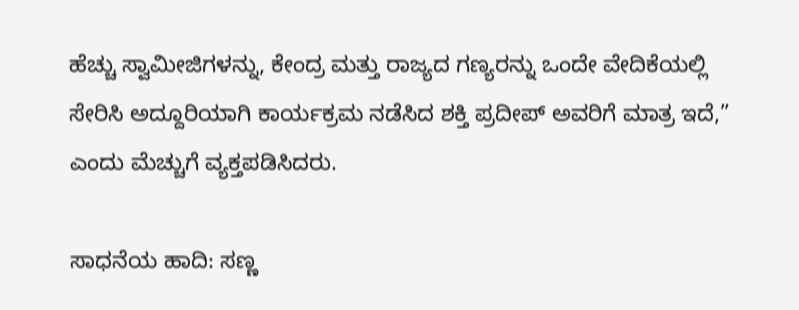ಹೆಚ್ಚು ಸ್ವಾಮೀಜಿಗಳನ್ನು, ಕೇಂದ್ರ ಮತ್ತು ರಾಜ್ಯದ ಗಣ್ಯರನ್ನು ಒಂದೇ ವೇದಿಕೆಯಲ್ಲಿ ಸೇರಿಸಿ ಅದ್ದೂರಿಯಾಗಿ ಕಾರ್ಯಕ್ರಮ ನಡೆಸಿದ ಶಕ್ತಿ ಪ್ರದೀಪ್ ಅವರಿಗೆ ಮಾತ್ರ ಇದೆ,” ಎಂದು ಮೆಚ್ಚುಗೆ ವ್ಯಕ್ತಪಡಿಸಿದರು.

ಸಾಧನೆಯ ಹಾದಿ: ಸಣ್ಣ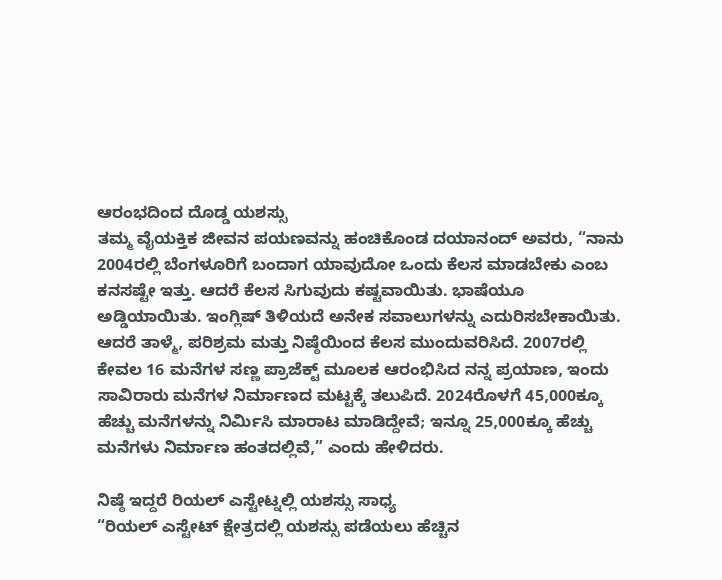ಆರಂಭದಿಂದ ದೊಡ್ಡ ಯಶಸ್ಸು
ತಮ್ಮ ವೈಯಕ್ತಿಕ ಜೀವನ ಪಯಣವನ್ನು ಹಂಚಿಕೊಂಡ ದಯಾನಂದ್ ಅವರು, “ನಾನು 2004ರಲ್ಲಿ ಬೆಂಗಳೂರಿಗೆ ಬಂದಾಗ ಯಾವುದೋ ಒಂದು ಕೆಲಸ ಮಾಡಬೇಕು ಎಂಬ ಕನಸಷ್ಟೇ ಇತ್ತು. ಆದರೆ ಕೆಲಸ ಸಿಗುವುದು ಕಷ್ಟವಾಯಿತು. ಭಾಷೆಯೂ ಅಡ್ಡಿಯಾಯಿತು. ಇಂಗ್ಲಿಷ್ ತಿಳಿಯದೆ ಅನೇಕ ಸವಾಲುಗಳನ್ನು ಎದುರಿಸಬೇಕಾಯಿತು. ಆದರೆ ತಾಳ್ಮೆ, ಪರಿಶ್ರಮ ಮತ್ತು ನಿಷ್ಠೆಯಿಂದ ಕೆಲಸ ಮುಂದುವರಿಸಿದೆ. 2007ರಲ್ಲಿ ಕೇವಲ 16 ಮನೆಗಳ ಸಣ್ಣ ಪ್ರಾಜೆಕ್ಟ್ ಮೂಲಕ ಆರಂಭಿಸಿದ ನನ್ನ ಪ್ರಯಾಣ, ಇಂದು ಸಾವಿರಾರು ಮನೆಗಳ ನಿರ್ಮಾಣದ ಮಟ್ಟಕ್ಕೆ ತಲುಪಿದೆ. 2024ರೊಳಗೆ 45,000ಕ್ಕೂ ಹೆಚ್ಚು ಮನೆಗಳನ್ನು ನಿರ್ಮಿಸಿ ಮಾರಾಟ ಮಾಡಿದ್ದೇವೆ; ಇನ್ನೂ 25,000ಕ್ಕೂ ಹೆಚ್ಚು ಮನೆಗಳು ನಿರ್ಮಾಣ ಹಂತದಲ್ಲಿವೆ,” ಎಂದು ಹೇಳಿದರು.

ನಿಷ್ಠೆ ಇದ್ದರೆ ರಿಯಲ್ ಎಸ್ಟೇಟ್ನಲ್ಲಿ ಯಶಸ್ಸು ಸಾಧ್ಯ
“ರಿಯಲ್ ಎಸ್ಟೇಟ್ ಕ್ಷೇತ್ರದಲ್ಲಿ ಯಶಸ್ಸು ಪಡೆಯಲು ಹೆಚ್ಚಿನ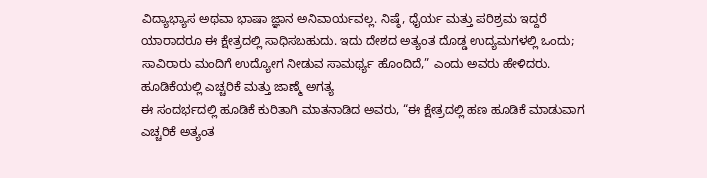ವಿದ್ಯಾಭ್ಯಾಸ ಅಥವಾ ಭಾಷಾ ಜ್ಞಾನ ಅನಿವಾರ್ಯವಲ್ಲ. ನಿಷ್ಠೆ, ಧೈರ್ಯ ಮತ್ತು ಪರಿಶ್ರಮ ಇದ್ದರೆ ಯಾರಾದರೂ ಈ ಕ್ಷೇತ್ರದಲ್ಲಿ ಸಾಧಿಸಬಹುದು. ಇದು ದೇಶದ ಅತ್ಯಂತ ದೊಡ್ಡ ಉದ್ಯಮಗಳಲ್ಲಿ ಒಂದು; ಸಾವಿರಾರು ಮಂದಿಗೆ ಉದ್ಯೋಗ ನೀಡುವ ಸಾಮರ್ಥ್ಯ ಹೊಂದಿದೆ,” ಎಂದು ಅವರು ಹೇಳಿದರು.
ಹೂಡಿಕೆಯಲ್ಲಿ ಎಚ್ಚರಿಕೆ ಮತ್ತು ಜಾಣ್ಮೆ ಅಗತ್ಯ
ಈ ಸಂದರ್ಭದಲ್ಲಿ ಹೂಡಿಕೆ ಕುರಿತಾಗಿ ಮಾತನಾಡಿದ ಅವರು, “ಈ ಕ್ಷೇತ್ರದಲ್ಲಿ ಹಣ ಹೂಡಿಕೆ ಮಾಡುವಾಗ ಎಚ್ಚರಿಕೆ ಅತ್ಯಂತ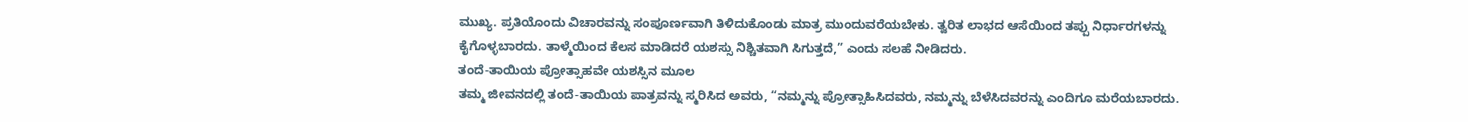ಮುಖ್ಯ. ಪ್ರತಿಯೊಂದು ವಿಚಾರವನ್ನು ಸಂಪೂರ್ಣವಾಗಿ ತಿಳಿದುಕೊಂಡು ಮಾತ್ರ ಮುಂದುವರೆಯಬೇಕು. ತ್ವರಿತ ಲಾಭದ ಆಸೆಯಿಂದ ತಪ್ಪು ನಿರ್ಧಾರಗಳನ್ನು ಕೈಗೊಳ್ಳಬಾರದು. ತಾಳ್ಮೆಯಿಂದ ಕೆಲಸ ಮಾಡಿದರೆ ಯಶಸ್ಸು ನಿಶ್ಚಿತವಾಗಿ ಸಿಗುತ್ತದೆ,” ಎಂದು ಸಲಹೆ ನೀಡಿದರು.
ತಂದೆ-ತಾಯಿಯ ಪ್ರೋತ್ಸಾಹವೇ ಯಶಸ್ಸಿನ ಮೂಲ
ತಮ್ಮ ಜೀವನದಲ್ಲಿ ತಂದೆ-ತಾಯಿಯ ಪಾತ್ರವನ್ನು ಸ್ಮರಿಸಿದ ಅವರು, “ನಮ್ಮನ್ನು ಪ್ರೋತ್ಸಾಹಿಸಿದವರು, ನಮ್ಮನ್ನು ಬೆಳೆಸಿದವರನ್ನು ಎಂದಿಗೂ ಮರೆಯಬಾರದು.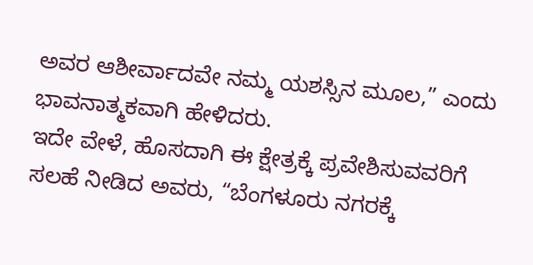ಅವರ ಆಶೀರ್ವಾದವೇ ನಮ್ಮ ಯಶಸ್ಸಿನ ಮೂಲ,” ಎಂದು ಭಾವನಾತ್ಮಕವಾಗಿ ಹೇಳಿದರು.
ಇದೇ ವೇಳೆ, ಹೊಸದಾಗಿ ಈ ಕ್ಷೇತ್ರಕ್ಕೆ ಪ್ರವೇಶಿಸುವವರಿಗೆ ಸಲಹೆ ನೀಡಿದ ಅವರು, “ಬೆಂಗಳೂರು ನಗರಕ್ಕೆ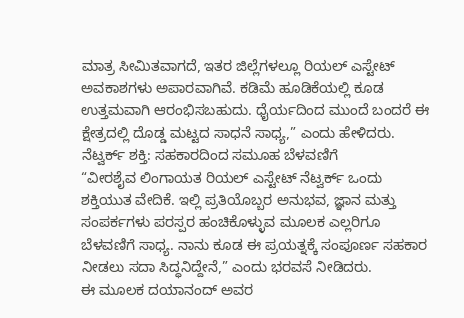ಮಾತ್ರ ಸೀಮಿತವಾಗದೆ, ಇತರ ಜಿಲ್ಲೆಗಳಲ್ಲೂ ರಿಯಲ್ ಎಸ್ಟೇಟ್ ಅವಕಾಶಗಳು ಅಪಾರವಾಗಿವೆ. ಕಡಿಮೆ ಹೂಡಿಕೆಯಲ್ಲಿ ಕೂಡ ಉತ್ತಮವಾಗಿ ಆರಂಭಿಸಬಹುದು. ಧೈರ್ಯದಿಂದ ಮುಂದೆ ಬಂದರೆ ಈ ಕ್ಷೇತ್ರದಲ್ಲಿ ದೊಡ್ಡ ಮಟ್ಟದ ಸಾಧನೆ ಸಾಧ್ಯ,” ಎಂದು ಹೇಳಿದರು.
ನೆಟ್ವರ್ಕ್ ಶಕ್ತಿ: ಸಹಕಾರದಿಂದ ಸಮೂಹ ಬೆಳವಣಿಗೆ
“ವೀರಶೈವ ಲಿಂಗಾಯತ ರಿಯಲ್ ಎಸ್ಟೇಟ್ ನೆಟ್ವರ್ಕ್ ಒಂದು ಶಕ್ತಿಯುತ ವೇದಿಕೆ. ಇಲ್ಲಿ ಪ್ರತಿಯೊಬ್ಬರ ಅನುಭವ, ಜ್ಞಾನ ಮತ್ತು ಸಂಪರ್ಕಗಳು ಪರಸ್ಪರ ಹಂಚಿಕೊಳ್ಳುವ ಮೂಲಕ ಎಲ್ಲರಿಗೂ ಬೆಳವಣಿಗೆ ಸಾಧ್ಯ. ನಾನು ಕೂಡ ಈ ಪ್ರಯತ್ನಕ್ಕೆ ಸಂಪೂರ್ಣ ಸಹಕಾರ ನೀಡಲು ಸದಾ ಸಿದ್ಧನಿದ್ದೇನೆ,” ಎಂದು ಭರವಸೆ ನೀಡಿದರು.
ಈ ಮೂಲಕ ದಯಾನಂದ್ ಅವರ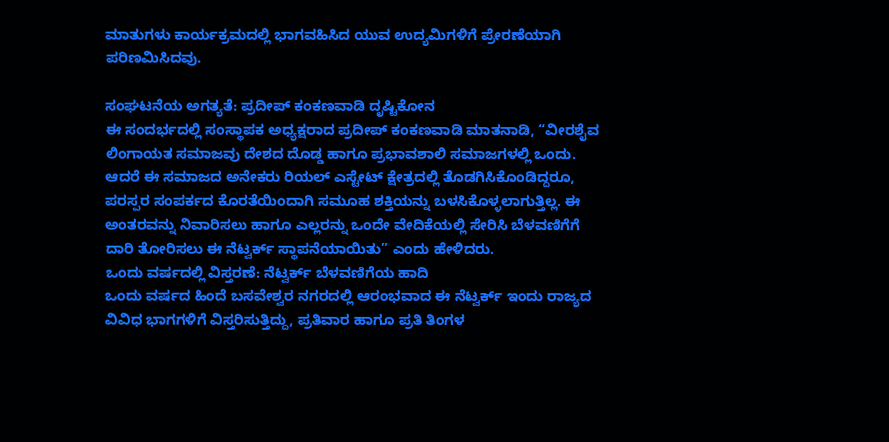ಮಾತುಗಳು ಕಾರ್ಯಕ್ರಮದಲ್ಲಿ ಭಾಗವಹಿಸಿದ ಯುವ ಉದ್ಯಮಿಗಳಿಗೆ ಪ್ರೇರಣೆಯಾಗಿ ಪರಿಣಮಿಸಿದವು.

ಸಂಘಟನೆಯ ಅಗತ್ಯತೆ: ಪ್ರದೀಪ್ ಕಂಕಣವಾಡಿ ದೃಷ್ಟಿಕೋನ
ಈ ಸಂದರ್ಭದಲ್ಲಿ ಸಂಸ್ಥಾಪಕ ಅಧ್ಯಕ್ಷರಾದ ಪ್ರದೀಪ್ ಕಂಕಣವಾಡಿ ಮಾತನಾಡಿ, “ವೀರಶೈವ ಲಿಂಗಾಯತ ಸಮಾಜವು ದೇಶದ ದೊಡ್ಡ ಹಾಗೂ ಪ್ರಭಾವಶಾಲಿ ಸಮಾಜಗಳಲ್ಲಿ ಒಂದು. ಆದರೆ ಈ ಸಮಾಜದ ಅನೇಕರು ರಿಯಲ್ ಎಸ್ಟೇಟ್ ಕ್ಷೇತ್ರದಲ್ಲಿ ತೊಡಗಿಸಿಕೊಂಡಿದ್ದರೂ, ಪರಸ್ಪರ ಸಂಪರ್ಕದ ಕೊರತೆಯಿಂದಾಗಿ ಸಮೂಹ ಶಕ್ತಿಯನ್ನು ಬಳಸಿಕೊಳ್ಳಲಾಗುತ್ತಿಲ್ಲ. ಈ ಅಂತರವನ್ನು ನಿವಾರಿಸಲು ಹಾಗೂ ಎಲ್ಲರನ್ನು ಒಂದೇ ವೇದಿಕೆಯಲ್ಲಿ ಸೇರಿಸಿ ಬೆಳವಣಿಗೆಗೆ ದಾರಿ ತೋರಿಸಲು ಈ ನೆಟ್ವರ್ಕ್ ಸ್ಥಾಪನೆಯಾಯಿತು” ಎಂದು ಹೇಳಿದರು.
ಒಂದು ವರ್ಷದಲ್ಲಿ ವಿಸ್ತರಣೆ: ನೆಟ್ವರ್ಕ್ ಬೆಳವಣಿಗೆಯ ಹಾದಿ
ಒಂದು ವರ್ಷದ ಹಿಂದೆ ಬಸವೇಶ್ವರ ನಗರದಲ್ಲಿ ಆರಂಭವಾದ ಈ ನೆಟ್ವರ್ಕ್ ಇಂದು ರಾಜ್ಯದ ವಿವಿಧ ಭಾಗಗಳಿಗೆ ವಿಸ್ತರಿಸುತ್ತಿದ್ದು, ಪ್ರತಿವಾರ ಹಾಗೂ ಪ್ರತಿ ತಿಂಗಳ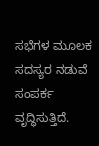ಸಭೆಗಳ ಮೂಲಕ ಸದಸ್ಯರ ನಡುವೆ ಸಂಪರ್ಕ ವೃದ್ಧಿಸುತ್ತಿದೆ.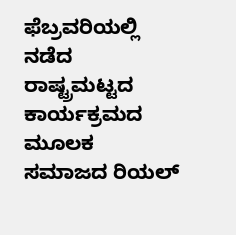ಫೆಬ್ರವರಿಯಲ್ಲಿ ನಡೆದ ರಾಷ್ಟ್ರಮಟ್ಟದ ಕಾರ್ಯಕ್ರಮದ ಮೂಲಕ ಸಮಾಜದ ರಿಯಲ್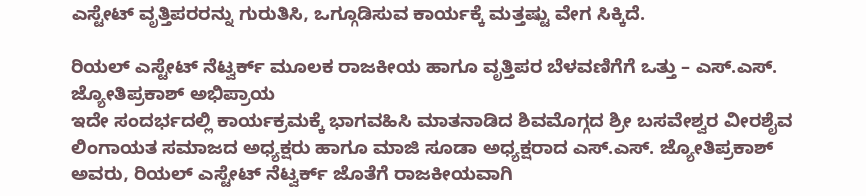ಎಸ್ಟೇಟ್ ವೃತ್ತಿಪರರನ್ನು ಗುರುತಿಸಿ, ಒಗ್ಗೂಡಿಸುವ ಕಾರ್ಯಕ್ಕೆ ಮತ್ತಷ್ಟು ವೇಗ ಸಿಕ್ಕಿದೆ.

ರಿಯಲ್ ಎಸ್ಟೇಟ್ ನೆಟ್ವರ್ಕ್ ಮೂಲಕ ರಾಜಕೀಯ ಹಾಗೂ ವೃತ್ತಿಪರ ಬೆಳವಣಿಗೆಗೆ ಒತ್ತು – ಎಸ್.ಎಸ್. ಜ್ಯೋತಿಪ್ರಕಾಶ್ ಅಭಿಪ್ರಾಯ
ಇದೇ ಸಂದರ್ಭದಲ್ಲಿ ಕಾರ್ಯಕ್ರಮಕ್ಕೆ ಭಾಗವಹಿಸಿ ಮಾತನಾಡಿದ ಶಿವಮೊಗ್ಗದ ಶ್ರೀ ಬಸವೇಶ್ವರ ವೀರಶೈವ ಲಿಂಗಾಯತ ಸಮಾಜದ ಅಧ್ಯಕ್ಷರು ಹಾಗೂ ಮಾಜಿ ಸೂಡಾ ಅಧ್ಯಕ್ಷರಾದ ಎಸ್.ಎಸ್. ಜ್ಯೋತಿಪ್ರಕಾಶ್ ಅವರು, ರಿಯಲ್ ಎಸ್ಟೇಟ್ ನೆಟ್ವರ್ಕ್ ಜೊತೆಗೆ ರಾಜಕೀಯವಾಗಿ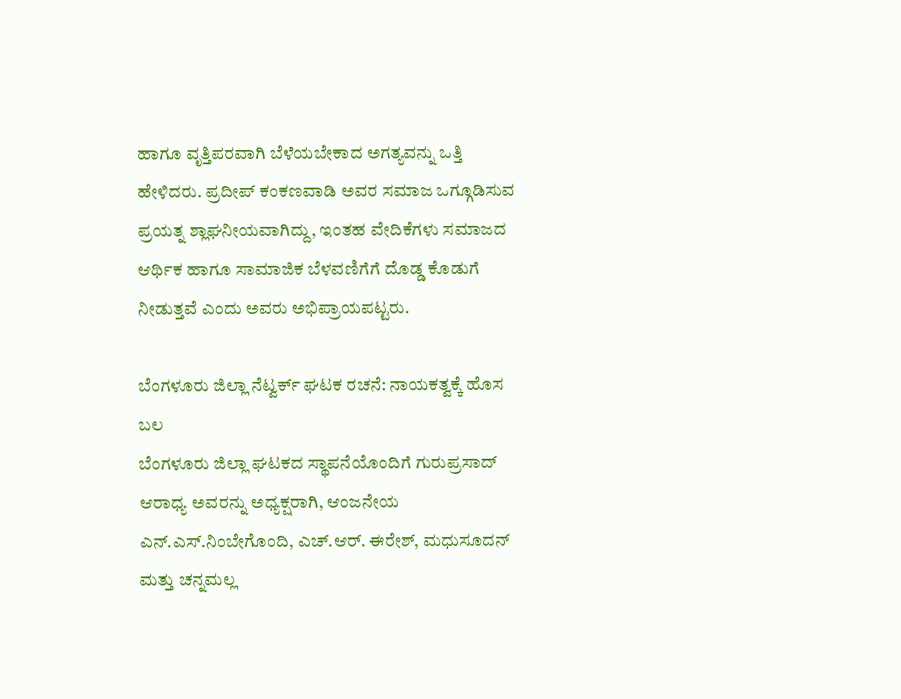ಹಾಗೂ ವೃತ್ತಿಪರವಾಗಿ ಬೆಳೆಯಬೇಕಾದ ಅಗತ್ಯವನ್ನು ಒತ್ತಿ ಹೇಳಿದರು. ಪ್ರದೀಪ್ ಕಂಕಣವಾಡಿ ಅವರ ಸಮಾಜ ಒಗ್ಗೂಡಿಸುವ ಪ್ರಯತ್ನ ಶ್ಲಾಘನೀಯವಾಗಿದ್ದು, ಇಂತಹ ವೇದಿಕೆಗಳು ಸಮಾಜದ ಆರ್ಥಿಕ ಹಾಗೂ ಸಾಮಾಜಿಕ ಬೆಳವಣಿಗೆಗೆ ದೊಡ್ಡ ಕೊಡುಗೆ ನೀಡುತ್ತವೆ ಎಂದು ಅವರು ಅಭಿಪ್ರಾಯಪಟ್ಟರು.

ಬೆಂಗಳೂರು ಜಿಲ್ಲಾ ನೆಟ್ವರ್ಕ್ ಘಟಕ ರಚನೆ: ನಾಯಕತ್ವಕ್ಕೆ ಹೊಸ ಬಲ
ಬೆಂಗಳೂರು ಜಿಲ್ಲಾ ಘಟಕದ ಸ್ಥಾಪನೆಯೊಂದಿಗೆ ಗುರುಪ್ರಸಾದ್ ಆರಾಧ್ಯ ಅವರನ್ನು ಅಧ್ಯಕ್ಷರಾಗಿ, ಆಂಜನೇಯ ಎನ್.ಎಸ್.ನಿಂಬೇಗೊಂದಿ, ಎಚ್.ಆರ್. ಈರೇಶ್, ಮಧುಸೂದನ್ ಮತ್ತು ಚನ್ನಮಲ್ಲ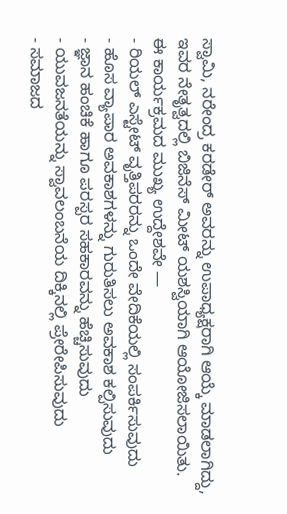ಸ್ವಾಮಿ, ನರೇಂದ್ರ ಕರಡೇರ್ ಅವರನ್ನು ಉಪಾಧ್ಯಕ್ಷರಾಗಿ ಆಯ್ಕೆ ಮಾಡಲಾಗಿದ್ದು, ಇವರ ನೇತೃತ್ವದಲ್ಲಿ ಬಿಜಿನೆಸ್ ಮೀಟ್ ಯಶಸ್ವಿಯಾಗಿ ಆಯೋಜಿಸಲಾಯಿತು.
ಈ ಕಾರ್ಯಕ್ರಮದ ಮುಖ್ಯ ಉದ್ದೇಶವೇ —
- ರಿಯಲ್ ಎಸ್ಟೇಟ್ ವೃತ್ತಿಪರರನ್ನು ಒಂದೇ ವೇದಿಕೆಯಲ್ಲಿ ಸಂಪರ್ಕಿಸುವುದು
- ಹೊಸ ವ್ಯಾಪಾರ ಅವಕಾಶಗಳನ್ನು ಗುರುತಿಸಲು ಅವಕಾಶ ಕಲ್ಪಿಸುವುದು
- ಜ್ಞಾನ ಹಂಚಿಕೆ ಹಾಗೂ ಪರಸ್ಪರ ಸಹಕಾರವನ್ನು ಹೆಚ್ಚಿಸುವುದು
- ಯುವಜನತೆಯನ್ನು ಸ್ವಾವಲಂಬನೆಯ ದಿಕ್ಕಿನಲ್ಲಿ ಪ್ರೇರೇಪಿಸುವುದು
- ಸಮಾಜದ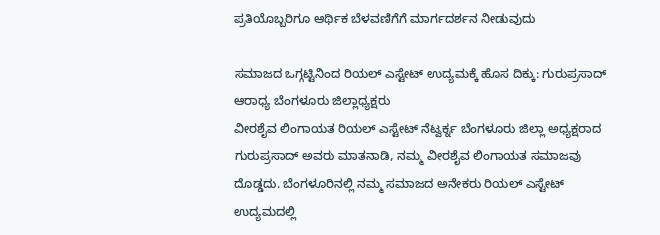ಪ್ರತಿಯೊಬ್ಬರಿಗೂ ಆರ್ಥಿಕ ಬೆಳವಣಿಗೆಗೆ ಮಾರ್ಗದರ್ಶನ ನೀಡುವುದು

ಸಮಾಜದ ಒಗ್ಗಟ್ಟಿನಿಂದ ರಿಯಲ್ ಎಸ್ಟೇಟ್ ಉದ್ಯಮಕ್ಕೆ ಹೊಸ ದಿಕ್ಕು: ಗುರುಪ್ರಸಾದ್ ಆರಾಧ್ಯ ಬೆಂಗಳೂರು ಜಿಲ್ಲಾಧ್ಯಕ್ಷರು
ವೀರಶೈವ ಲಿಂಗಾಯತ ರಿಯಲ್ ಎಸ್ಟೇಟ್ ನೆಟ್ವರ್ಕ್ನ ಬೆಂಗಳೂರು ಜಿಲ್ಲಾ ಅಧ್ಯಕ್ಷರಾದ ಗುರುಪ್ರಸಾದ್ ಅವರು ಮಾತನಾಡಿ, ನಮ್ಮ ವೀರಶೈವ ಲಿಂಗಾಯತ ಸಮಾಜವು ದೊಡ್ಡದು. ಬೆಂಗಳೂರಿನಲ್ಲಿ ನಮ್ಮ ಸಮಾಜದ ಅನೇಕರು ರಿಯಲ್ ಎಸ್ಟೇಟ್ ಉದ್ಯಮದಲ್ಲಿ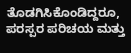ತೊಡಗಿಸಿಕೊಂಡಿದ್ದರೂ, ಪರಸ್ಪರ ಪರಿಚಯ ಮತ್ತು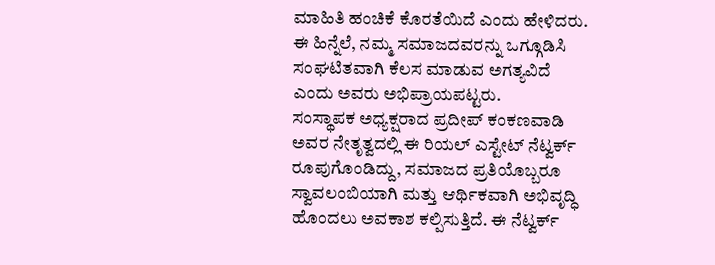ಮಾಹಿತಿ ಹಂಚಿಕೆ ಕೊರತೆಯಿದೆ ಎಂದು ಹೇಳಿದರು. ಈ ಹಿನ್ನೆಲೆ, ನಮ್ಮ ಸಮಾಜದವರನ್ನು ಒಗ್ಗೂಡಿಸಿ ಸಂಘಟಿತವಾಗಿ ಕೆಲಸ ಮಾಡುವ ಅಗತ್ಯವಿದೆ ಎಂದು ಅವರು ಅಭಿಪ್ರಾಯಪಟ್ಟರು.
ಸಂಸ್ಥಾಪಕ ಅಧ್ಯಕ್ಷರಾದ ಪ್ರದೀಪ್ ಕಂಕಣವಾಡಿ ಅವರ ನೇತೃತ್ವದಲ್ಲಿ ಈ ರಿಯಲ್ ಎಸ್ಟೇಟ್ ನೆಟ್ವರ್ಕ್ ರೂಪುಗೊಂಡಿದ್ದು, ಸಮಾಜದ ಪ್ರತಿಯೊಬ್ಬರೂ ಸ್ವಾವಲಂಬಿಯಾಗಿ ಮತ್ತು ಆರ್ಥಿಕವಾಗಿ ಅಭಿವೃದ್ಧಿ ಹೊಂದಲು ಅವಕಾಶ ಕಲ್ಪಿಸುತ್ತಿದೆ. ಈ ನೆಟ್ವರ್ಕ್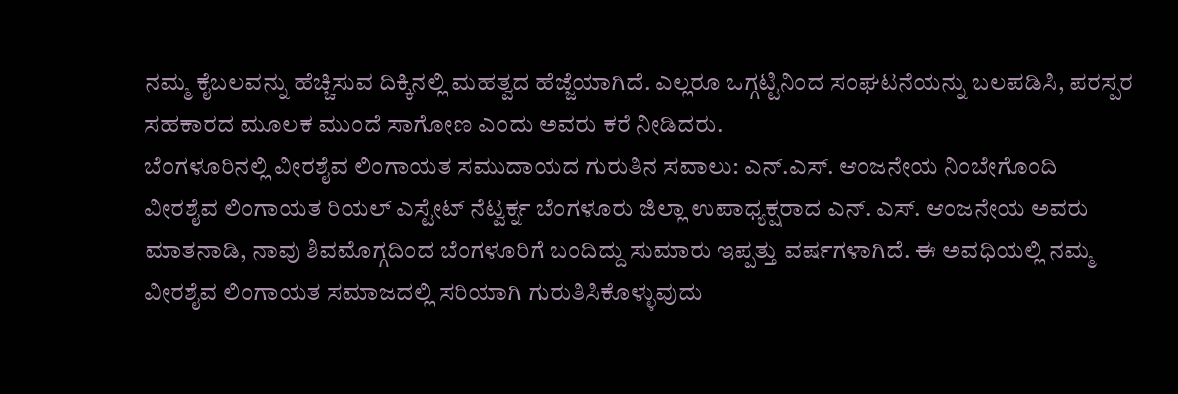ನಮ್ಮ ಕೈಬಲವನ್ನು ಹೆಚ್ಚಿಸುವ ದಿಕ್ಕಿನಲ್ಲಿ ಮಹತ್ವದ ಹೆಜ್ಜೆಯಾಗಿದೆ. ಎಲ್ಲರೂ ಒಗ್ಗಟ್ಟಿನಿಂದ ಸಂಘಟನೆಯನ್ನು ಬಲಪಡಿಸಿ, ಪರಸ್ಪರ ಸಹಕಾರದ ಮೂಲಕ ಮುಂದೆ ಸಾಗೋಣ ಎಂದು ಅವರು ಕರೆ ನೀಡಿದರು.
ಬೆಂಗಳೂರಿನಲ್ಲಿ ವೀರಶೈವ ಲಿಂಗಾಯತ ಸಮುದಾಯದ ಗುರುತಿನ ಸವಾಲು: ಎನ್.ಎಸ್. ಆಂಜನೇಯ ನಿಂಬೇಗೊಂದಿ
ವೀರಶೈವ ಲಿಂಗಾಯತ ರಿಯಲ್ ಎಸ್ಟೇಟ್ ನೆಟ್ವರ್ಕ್ನ ಬೆಂಗಳೂರು ಜಿಲ್ಲಾ ಉಪಾಧ್ಯಕ್ಷರಾದ ಎನ್. ಎಸ್. ಆಂಜನೇಯ ಅವರು ಮಾತನಾಡಿ, ನಾವು ಶಿವಮೊಗ್ಗದಿಂದ ಬೆಂಗಳೂರಿಗೆ ಬಂದಿದ್ದು ಸುಮಾರು ಇಪ್ಪತ್ತು ವರ್ಷಗಳಾಗಿದೆ. ಈ ಅವಧಿಯಲ್ಲಿ ನಮ್ಮ ವೀರಶೈವ ಲಿಂಗಾಯತ ಸಮಾಜದಲ್ಲಿ ಸರಿಯಾಗಿ ಗುರುತಿಸಿಕೊಳ್ಳುವುದು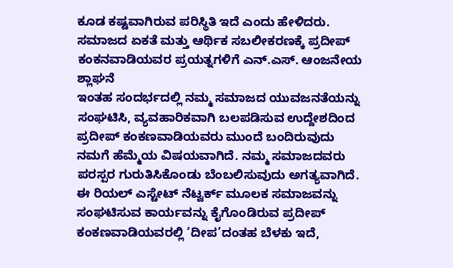ಕೂಡ ಕಷ್ಟವಾಗಿರುವ ಪರಿಸ್ಥಿತಿ ಇದೆ ಎಂದು ಹೇಳಿದರು.
ಸಮಾಜದ ಏಕತೆ ಮತ್ತು ಆರ್ಥಿಕ ಸಬಲೀಕರಣಕ್ಕೆ ಪ್ರದೀಪ್ ಕಂಕನವಾಡಿಯವರ ಪ್ರಯತ್ನಗಳಿಗೆ ಎನ್.ಎಸ್. ಆಂಜನೇಯ ಶ್ಲಾಘನೆ
ಇಂತಹ ಸಂದರ್ಭದಲ್ಲಿ ನಮ್ಮ ಸಮಾಜದ ಯುವಜನತೆಯನ್ನು ಸಂಘಟಿಸಿ, ವ್ಯವಹಾರಿಕವಾಗಿ ಬಲಪಡಿಸುವ ಉದ್ದೇಶದಿಂದ ಪ್ರದೀಪ್ ಕಂಕಣವಾಡಿಯವರು ಮುಂದೆ ಬಂದಿರುವುದು ನಮಗೆ ಹೆಮ್ಮೆಯ ವಿಷಯವಾಗಿದೆ. ನಮ್ಮ ಸಮಾಜದವರು ಪರಸ್ಪರ ಗುರುತಿಸಿಕೊಂಡು ಬೆಂಬಲಿಸುವುದು ಅಗತ್ಯವಾಗಿದೆ. ಈ ರಿಯಲ್ ಎಸ್ಟೇಟ್ ನೆಟ್ವರ್ಕ್ ಮೂಲಕ ಸಮಾಜವನ್ನು ಸಂಘಟಿಸುವ ಕಾರ್ಯವನ್ನು ಕೈಗೊಂಡಿರುವ ಪ್ರದೀಪ್ ಕಂಕಣವಾಡಿಯವರಲ್ಲಿ ‘ದೀಪ’ದಂತಹ ಬೆಳಕು ಇದೆ,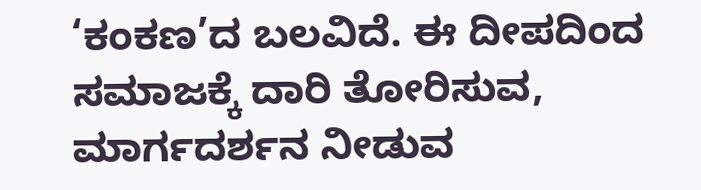‘ಕಂಕಣ’ದ ಬಲವಿದೆ. ಈ ದೀಪದಿಂದ ಸಮಾಜಕ್ಕೆ ದಾರಿ ತೋರಿಸುವ, ಮಾರ್ಗದರ್ಶನ ನೀಡುವ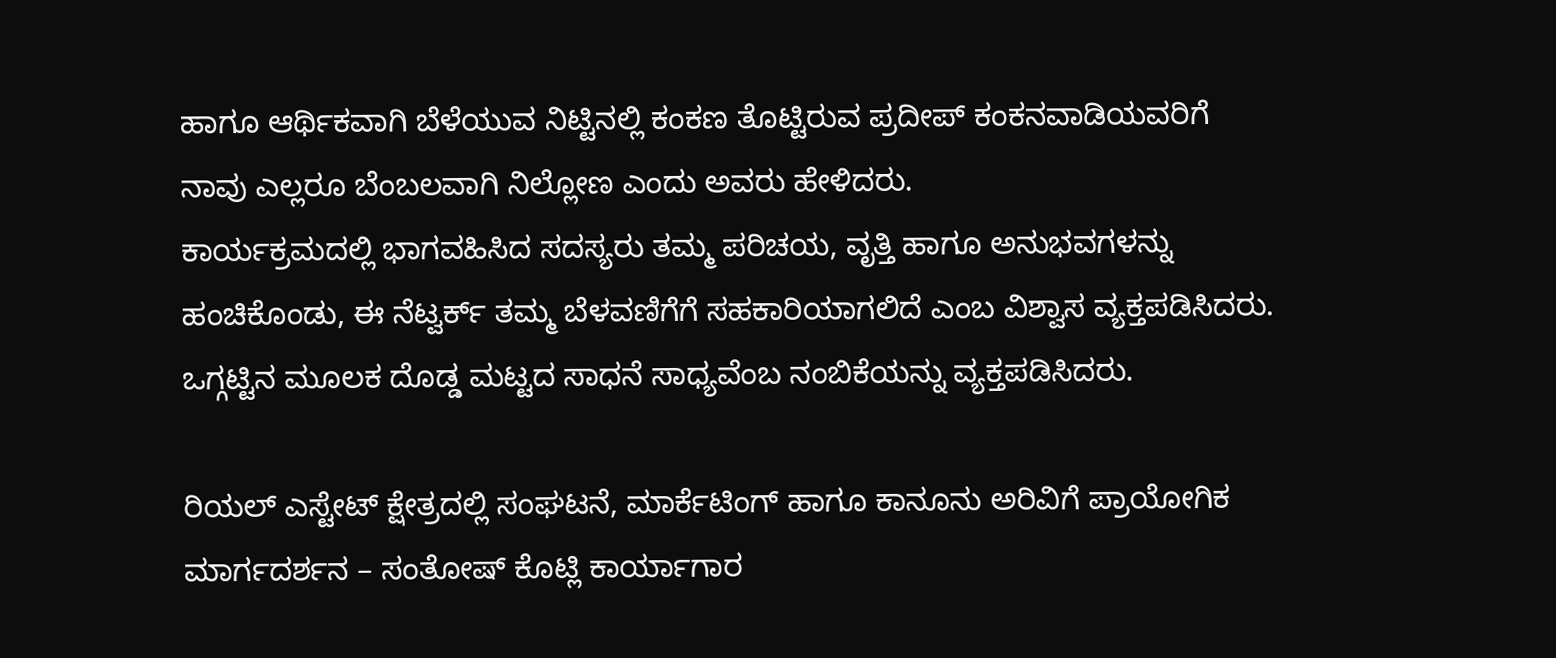ಹಾಗೂ ಆರ್ಥಿಕವಾಗಿ ಬೆಳೆಯುವ ನಿಟ್ಟಿನಲ್ಲಿ ಕಂಕಣ ತೊಟ್ಟಿರುವ ಪ್ರದೀಪ್ ಕಂಕನವಾಡಿಯವರಿಗೆ ನಾವು ಎಲ್ಲರೂ ಬೆಂಬಲವಾಗಿ ನಿಲ್ಲೋಣ ಎಂದು ಅವರು ಹೇಳಿದರು.
ಕಾರ್ಯಕ್ರಮದಲ್ಲಿ ಭಾಗವಹಿಸಿದ ಸದಸ್ಯರು ತಮ್ಮ ಪರಿಚಯ, ವೃತ್ತಿ ಹಾಗೂ ಅನುಭವಗಳನ್ನು ಹಂಚಿಕೊಂಡು, ಈ ನೆಟ್ವರ್ಕ್ ತಮ್ಮ ಬೆಳವಣಿಗೆಗೆ ಸಹಕಾರಿಯಾಗಲಿದೆ ಎಂಬ ವಿಶ್ವಾಸ ವ್ಯಕ್ತಪಡಿಸಿದರು. ಒಗ್ಗಟ್ಟಿನ ಮೂಲಕ ದೊಡ್ಡ ಮಟ್ಟದ ಸಾಧನೆ ಸಾಧ್ಯವೆಂಬ ನಂಬಿಕೆಯನ್ನು ವ್ಯಕ್ತಪಡಿಸಿದರು.

ರಿಯಲ್ ಎಸ್ಟೇಟ್ ಕ್ಷೇತ್ರದಲ್ಲಿ ಸಂಘಟನೆ, ಮಾರ್ಕೆಟಿಂಗ್ ಹಾಗೂ ಕಾನೂನು ಅರಿವಿಗೆ ಪ್ರಾಯೋಗಿಕ ಮಾರ್ಗದರ್ಶನ – ಸಂತೋಷ್ ಕೊಟ್ಲಿ ಕಾರ್ಯಾಗಾರ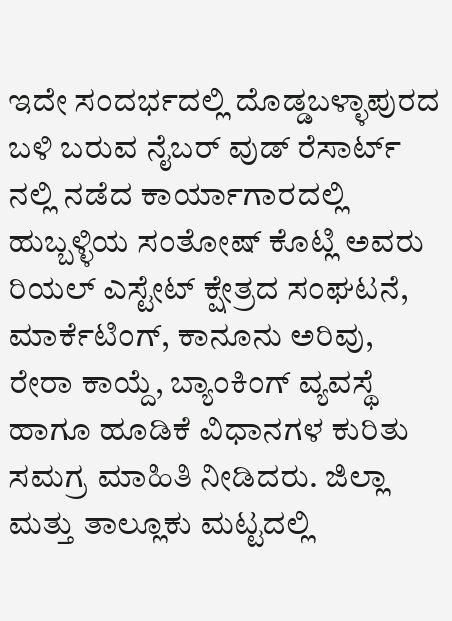ಇದೇ ಸಂದರ್ಭದಲ್ಲಿ ದೊಡ್ಡಬಳ್ಳಾಪುರದ ಬಳಿ ಬರುವ ನೈಬರ್ ವುಡ್ ರೆಸಾರ್ಟ್ ನಲ್ಲಿ ನಡೆದ ಕಾರ್ಯಾಗಾರದಲ್ಲಿ ಹುಬ್ಬಳ್ಳಿಯ ಸಂತೋಷ್ ಕೊಟ್ಲಿ ಅವರು ರಿಯಲ್ ಎಸ್ಟೇಟ್ ಕ್ಷೇತ್ರದ ಸಂಘಟನೆ, ಮಾರ್ಕೆಟಿಂಗ್, ಕಾನೂನು ಅರಿವು, ರೇರಾ ಕಾಯ್ದೆ, ಬ್ಯಾಂಕಿಂಗ್ ವ್ಯವಸ್ಥೆ ಹಾಗೂ ಹೂಡಿಕೆ ವಿಧಾನಗಳ ಕುರಿತು ಸಮಗ್ರ ಮಾಹಿತಿ ನೀಡಿದರು. ಜಿಲ್ಲಾ ಮತ್ತು ತಾಲ್ಲೂಕು ಮಟ್ಟದಲ್ಲಿ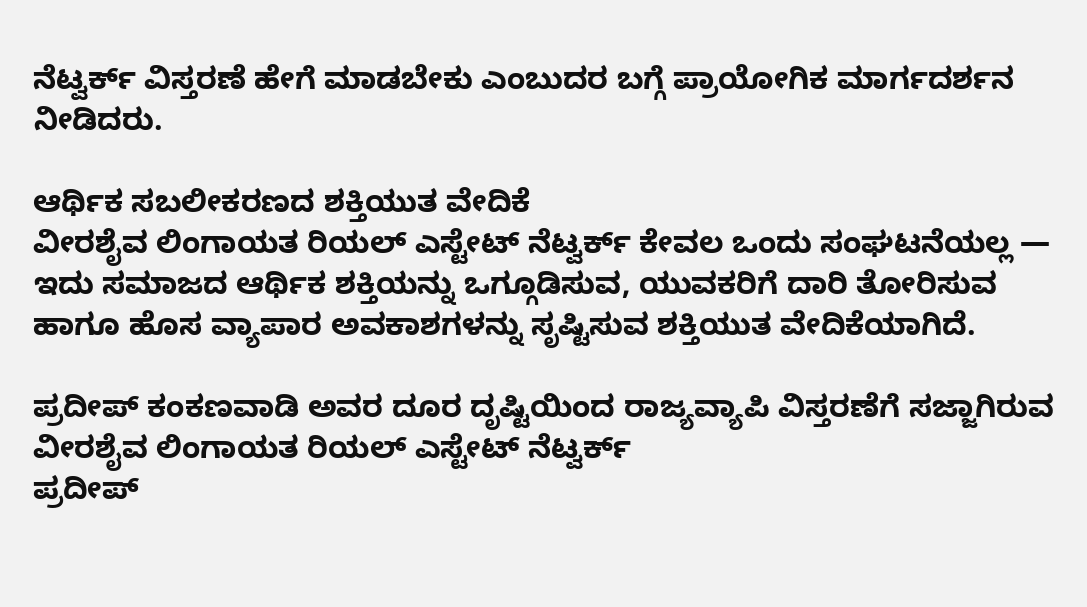ನೆಟ್ವರ್ಕ್ ವಿಸ್ತರಣೆ ಹೇಗೆ ಮಾಡಬೇಕು ಎಂಬುದರ ಬಗ್ಗೆ ಪ್ರಾಯೋಗಿಕ ಮಾರ್ಗದರ್ಶನ ನೀಡಿದರು.

ಆರ್ಥಿಕ ಸಬಲೀಕರಣದ ಶಕ್ತಿಯುತ ವೇದಿಕೆ
ವೀರಶೈವ ಲಿಂಗಾಯತ ರಿಯಲ್ ಎಸ್ಟೇಟ್ ನೆಟ್ವರ್ಕ್ ಕೇವಲ ಒಂದು ಸಂಘಟನೆಯಲ್ಲ — ಇದು ಸಮಾಜದ ಆರ್ಥಿಕ ಶಕ್ತಿಯನ್ನು ಒಗ್ಗೂಡಿಸುವ, ಯುವಕರಿಗೆ ದಾರಿ ತೋರಿಸುವ ಹಾಗೂ ಹೊಸ ವ್ಯಾಪಾರ ಅವಕಾಶಗಳನ್ನು ಸೃಷ್ಟಿಸುವ ಶಕ್ತಿಯುತ ವೇದಿಕೆಯಾಗಿದೆ.

ಪ್ರದೀಪ್ ಕಂಕಣವಾಡಿ ಅವರ ದೂರ ದೃಷ್ಟಿಯಿಂದ ರಾಜ್ಯವ್ಯಾಪಿ ವಿಸ್ತರಣೆಗೆ ಸಜ್ಜಾಗಿರುವ ವೀರಶೈವ ಲಿಂಗಾಯತ ರಿಯಲ್ ಎಸ್ಟೇಟ್ ನೆಟ್ವರ್ಕ್
ಪ್ರದೀಪ್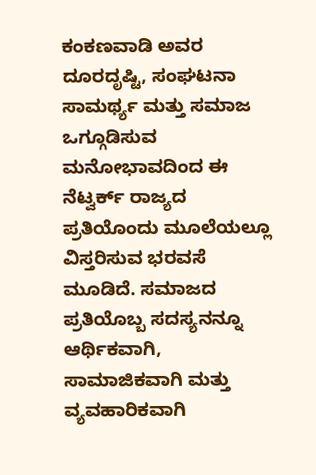ಕಂಕಣವಾಡಿ ಅವರ ದೂರದೃಷ್ಟಿ, ಸಂಘಟನಾ ಸಾಮರ್ಥ್ಯ ಮತ್ತು ಸಮಾಜ ಒಗ್ಗೂಡಿಸುವ ಮನೋಭಾವದಿಂದ ಈ ನೆಟ್ವರ್ಕ್ ರಾಜ್ಯದ ಪ್ರತಿಯೊಂದು ಮೂಲೆಯಲ್ಲೂ ವಿಸ್ತರಿಸುವ ಭರವಸೆ ಮೂಡಿದೆ. ಸಮಾಜದ ಪ್ರತಿಯೊಬ್ಬ ಸದಸ್ಯನನ್ನೂ ಆರ್ಥಿಕವಾಗಿ, ಸಾಮಾಜಿಕವಾಗಿ ಮತ್ತು ವ್ಯವಹಾರಿಕವಾಗಿ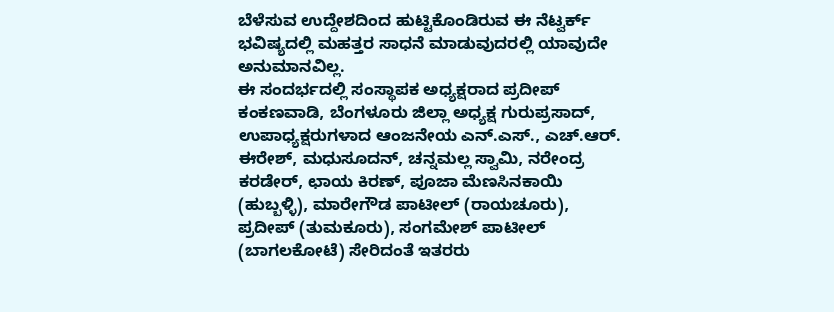ಬೆಳೆಸುವ ಉದ್ದೇಶದಿಂದ ಹುಟ್ಟಿಕೊಂಡಿರುವ ಈ ನೆಟ್ವರ್ಕ್ ಭವಿಷ್ಯದಲ್ಲಿ ಮಹತ್ತರ ಸಾಧನೆ ಮಾಡುವುದರಲ್ಲಿ ಯಾವುದೇ ಅನುಮಾನವಿಲ್ಲ.
ಈ ಸಂದರ್ಭದಲ್ಲಿ ಸಂಸ್ಥಾಪಕ ಅಧ್ಯಕ್ಷರಾದ ಪ್ರದೀಪ್ ಕಂಕಣವಾಡಿ, ಬೆಂಗಳೂರು ಜಿಲ್ಲಾ ಅಧ್ಯಕ್ಷ ಗುರುಪ್ರಸಾದ್, ಉಪಾಧ್ಯಕ್ಷರುಗಳಾದ ಆಂಜನೇಯ ಎನ್.ಎಸ್., ಎಚ್.ಆರ್. ಈರೇಶ್, ಮಧುಸೂದನ್, ಚನ್ನಮಲ್ಲ ಸ್ವಾಮಿ, ನರೇಂದ್ರ ಕರಡೇರ್, ಛಾಯ ಕಿರಣ್, ಪೂಜಾ ಮೆಣಸಿನಕಾಯಿ (ಹುಬ್ಬಳ್ಳಿ), ಮಾರೇಗೌಡ ಪಾಟೀಲ್ (ರಾಯಚೂರು), ಪ್ರದೀಪ್ (ತುಮಕೂರು), ಸಂಗಮೇಶ್ ಪಾಟೀಲ್ (ಬಾಗಲಕೋಟೆ) ಸೇರಿದಂತೆ ಇತರರು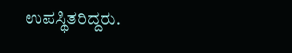ಉಪಸ್ಥಿತರಿದ್ದರು.